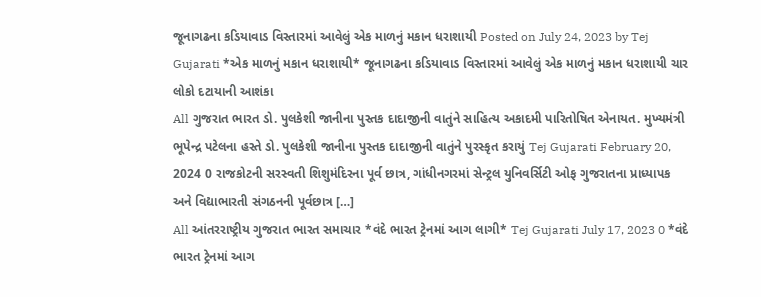જૂનાગઢના કડિયાવાડ વિસ્તારમાં આવેલું એક માળનું મકાન ધરાશાયી Posted on July 24, 2023 by Tej Gujarati *એક માળનું મકાન ધરાશાયી* જૂનાગઢના કડિયાવાડ વિસ્તારમાં આવેલું એક માળનું મકાન ધરાશાયી ચાર લોકો દટાયાની આશંકા
All ગુજરાત ભારત ડો. પુલકેશી જાનીના પુસ્તક દાદાજીની વાતુંને સાહિત્ય અકાદમી પારિતોષિત એનાયત. મુખ્યમંત્રી ભૂપેન્દ્ર પટેલના હસ્તે ડો. પુલકેશી જાનીના પુસ્તક દાદાજીની વાતુંને પુરસ્કૃત કરાયું Tej Gujarati February 20, 2024 0 રાજકોટની સરસ્વતી શિશુમંદિરના પૂર્વ છાત્ર, ગાંધીનગરમાં સેન્ટ્રલ યુનિવર્સિટી ઓફ ગુજરાતના પ્રાધ્યાપક અને વિદ્યાભારતી સંગઠનની પૂર્વછાત્ર […]
All આંતરરાષ્ટ્રીય ગુજરાત ભારત સમાચાર *વંદે ભારત ટ્રેનમાં આગ લાગી* Tej Gujarati July 17, 2023 0 *વંદે ભારત ટ્રેનમાં આગ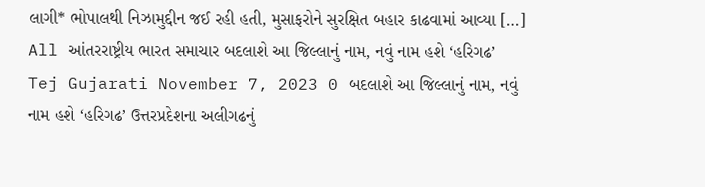લાગી* ભોપાલથી નિઝામુદ્દીન જઈ રહી હતી, મુસાફરોને સુરક્ષિત બહાર કાઢવામાં આવ્યા […]
All આંતરરાષ્ટ્રીય ભારત સમાચાર બદલાશે આ જિલ્લાનું નામ, નવું નામ હશે ‘હરિગઢ’ Tej Gujarati November 7, 2023 0 બદલાશે આ જિલ્લાનું નામ, નવું નામ હશે ‘હરિગઢ’ ઉત્તરપ્રદેશના અલીગઢનું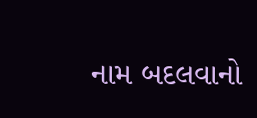નામ બદલવાનો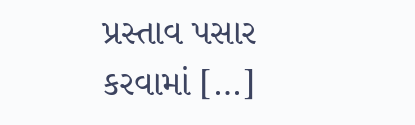પ્રસ્તાવ પસાર કરવામાં […]